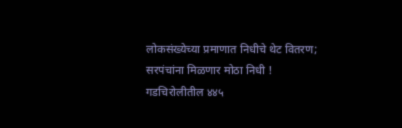लोकसंख्येच्या प्रमाणात निधीचे थेट वितरण; सरपंचांना मिळणार मोठा निधी ! गडचिरोलीतील ४४५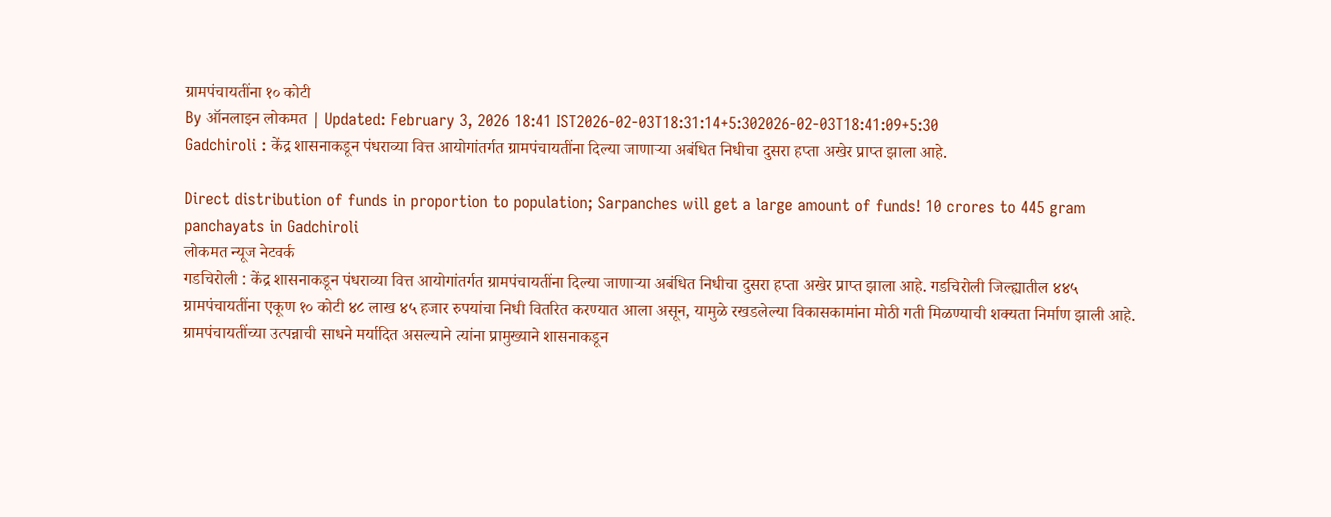ग्रामपंचायतींना १० कोटी
By ऑनलाइन लोकमत | Updated: February 3, 2026 18:41 IST2026-02-03T18:31:14+5:302026-02-03T18:41:09+5:30
Gadchiroli : केंद्र शासनाकडून पंधराव्या वित्त आयोगांतर्गत ग्रामपंचायतींना दिल्या जाणाऱ्या अबंधित निधीचा दुसरा हप्ता अखेर प्राप्त झाला आहे.

Direct distribution of funds in proportion to population; Sarpanches will get a large amount of funds! 10 crores to 445 gram panchayats in Gadchiroli
लोकमत न्यूज नेटवर्क
गडचिरोली : केंद्र शासनाकडून पंधराव्या वित्त आयोगांतर्गत ग्रामपंचायतींना दिल्या जाणाऱ्या अबंधित निधीचा दुसरा हप्ता अखेर प्राप्त झाला आहे. गडचिरोली जिल्ह्यातील ४४५ ग्रामपंचायतींना एकूण १० कोटी ४८ लाख ४५ हजार रुपयांचा निधी वितरित करण्यात आला असून, यामुळे रखडलेल्या विकासकामांना मोठी गती मिळण्याची शक्यता निर्माण झाली आहे.
ग्रामपंचायतींच्या उत्पन्नाची साधने मर्यादित असल्याने त्यांना प्रामुख्याने शासनाकडून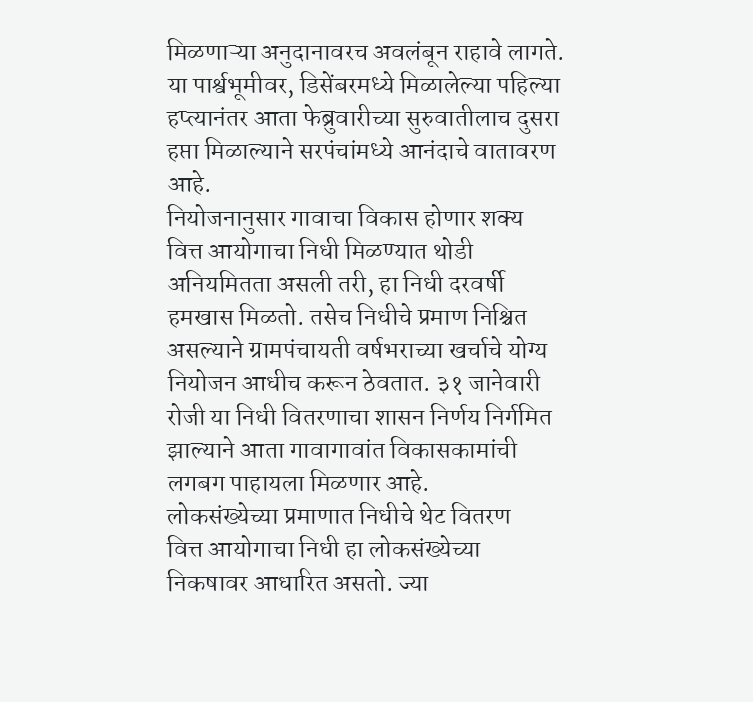मिळणाऱ्या अनुदानावरच अवलंबून राहावे लागते. या पार्श्वभूमीवर, डिसेंबरमध्ये मिळालेल्या पहिल्या हप्त्यानंतर आता फेब्रुवारीच्या सुरुवातीलाच दुसरा हप्ता मिळाल्याने सरपंचांमध्ये आनंदाचे वातावरण आहे.
नियोजनानुसार गावाचा विकास होणार शक्य
वित्त आयोगाचा निधी मिळण्यात थोडी अनियमितता असली तरी, हा निधी दरवर्षी हमखास मिळतो. तसेच निधीचे प्रमाण निश्चित असल्याने ग्रामपंचायती वर्षभराच्या खर्चाचे योग्य नियोजन आधीच करून ठेवतात. ३१ जानेवारी रोजी या निधी वितरणाचा शासन निर्णय निर्गमित झाल्याने आता गावागावांत विकासकामांची लगबग पाहायला मिळणार आहे.
लोकसंख्येच्या प्रमाणात निधीचे थेट वितरण
वित्त आयोगाचा निधी हा लोकसंख्येच्या निकषावर आधारित असतो. ज्या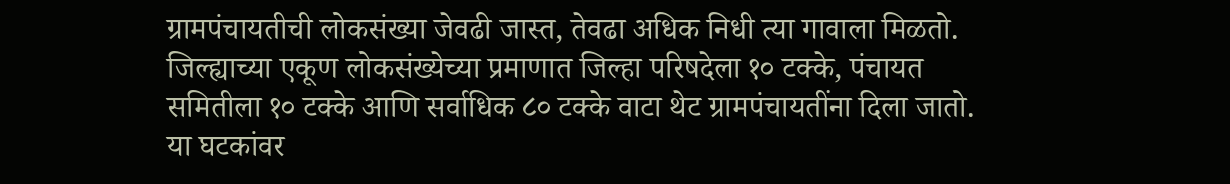ग्रामपंचायतीची लोकसंख्या जेवढी जास्त, तेवढा अधिक निधी त्या गावाला मिळतो. जिल्ह्याच्या एकूण लोकसंख्येच्या प्रमाणात जिल्हा परिषदेला १० टक्के, पंचायत समितीला १० टक्के आणि सर्वाधिक ८० टक्के वाटा थेट ग्रामपंचायतींना दिला जातो.
या घटकांवर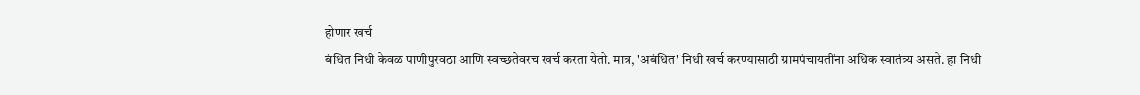होणार खर्च
बंधित निधी केवळ पाणीपुरवठा आणि स्वच्छतेवरच खर्च करता येतो. मात्र, 'अबंधित' निधी खर्च करण्यासाठी ग्रामपंचायतींना अधिक स्वातंत्र्य असते. हा निधी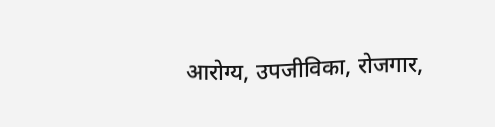आरोग्य, उपजीविका, रोजगार,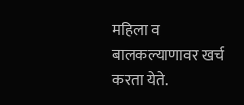महिला व बालकल्याणावर खर्च करता येते.